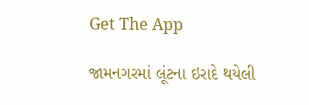Get The App

જામનગરમાં લૂંટના ઇરાદે થયેલી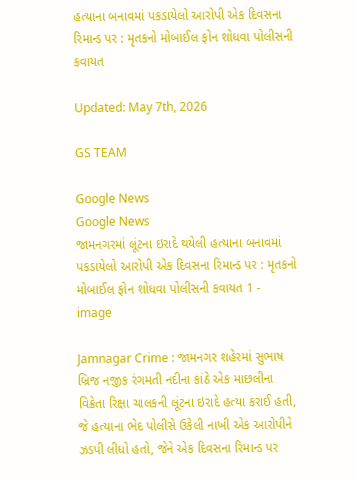હત્યાના બનાવમાં પકડાયેલો આરોપી એક દિવસના રિમાન્ડ પર : મૃતકનો મોબાઈલ ફોન શોધવા પોલીસની કવાયત

Updated: May 7th, 2026

GS TEAM

Google News
Google News
જામનગરમાં લૂંટના ઇરાદે થયેલી હત્યાના બનાવમાં પકડાયેલો આરોપી એક દિવસના રિમાન્ડ પર : મૃતકનો મોબાઈલ ફોન શોધવા પોલીસની કવાયત 1 - image

Jamnagar Crime : જામનગર શહેરમાં સુભાષ બ્રિજ નજીક રંગમતી નદીના કાંઠે એક માછલીના વિક્રેતા રિક્ષા ચાલકની લૂંટના ઇરાદે હત્યા કરાઈ હતી, જે હત્યાના ભેદ પોલીસે ઉકેલી નાખી એક આરોપીને ઝડપી લીધો હતો, જેને એક દિવસના રિમાન્ડ પર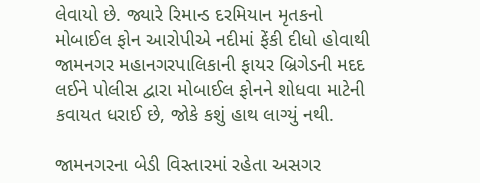લેવાયો છે. જ્યારે રિમાન્ડ દરમિયાન મૃતકનો મોબાઈલ ફોન આરોપીએ નદીમાં ફેંકી દીધો હોવાથી જામનગર મહાનગરપાલિકાની ફાયર બ્રિગેડની મદદ લઈને પોલીસ દ્વારા મોબાઈલ ફોનને શોધવા માટેની કવાયત ધરાઈ છે, જોકે કશું હાથ લાગ્યું નથી.

જામનગરના બેડી વિસ્તારમાં રહેતા અસગર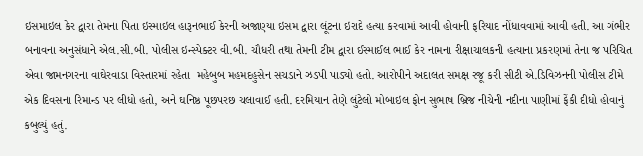ઇસમાઇલ કેર દ્વારા તેમના પિતા ઇસ્માઇલ હારૂનભાઈ કેરની અજાણ્યા ઇસમ દ્વારા લૂંટના ઇરાદે હત્યા કરવામાં આવી હોવાની ફરિયાદ નોંધાવવામાં આવી હતી. આ ગંભીર બનાવના અનુસંધાને એલ.સી.બી. પોલીસ ઇન્સ્પેક્ટર વી.બી. ચૌધરી તથા તેમની ટીમ દ્વારા ઈસ્માઈલ ભાઈ કેર નામના રીક્ષાચાલકની હત્યાના પ્રકરણમાં તેના જ પરિચિત એવા જામનગરના વાઘેરવાડા વિસ્તારમાં રહેતા  મહેબુબ મહમદહુસેન સચડાને ઝડપી પાડ્યો હતો. આરોપીને અદાલત સમક્ષ રજૂ કરી સીટી એ.ડિવિઝનની પોલીસ ટીમે એક દિવસના રિમાન્ડ પર લીધો હતો, અને ઘનિષ્ઠ પૂછપરછ ચલાવાઈ હતી. દરમિયાન તેણે લુંટેલો મોબાઇલ ફોન સુભાષ બ્રિજ નીચેની નદીના પાણીમાં ફેંકી દીધો હોવાનું કબુલ્યું હતું.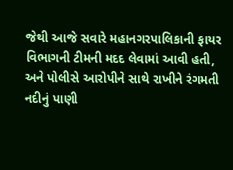જેથી આજે સવારે મહાનગરપાલિકાની ફાયર વિભાગની ટીમની મદદ લેવામાં આવી હતી, અને પોલીસે આરોપીને સાથે રાખીને રંગમતી નદીનું પાણી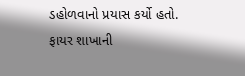ડહોળવાનો પ્રયાસ કર્યો હતો. ફાયર શાખાની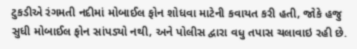ટુકડીએ રંગમતી નદીમાં મોબાઈલ ફોન શોધવા માટેની કવાયત કરી હતી, જોકે હજુ સુધી મોબાઈલ ફોન સાંપડ્યો નથી, અને પોલીસ દ્વારા વધુ તપાસ ચલાવાઇ રહી છે.